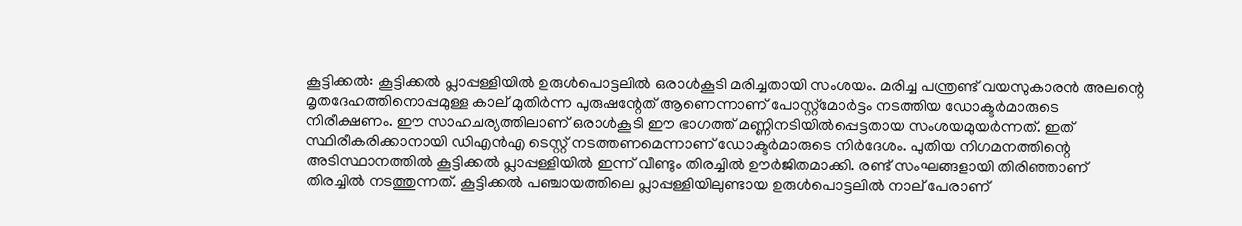കൂട്ടിക്കല്‍: കൂട്ടിക്കല്‍ പ്ലാപ്പള്ളിയില്‍ ഉരുള്‍പൊട്ടലില്‍ ഒരാള്‍കൂടി മരിച്ചതായി സംശയം. മരിച്ച പന്ത്രണ്ട് വയസുകാരന്‍ അലന്റെ മൃതദേഹത്തിനൊപ്പമുള്ള കാല് മുതിര്‍ന്ന പുരുഷന്റേത് ആണെന്നാണ് പോസ്റ്റ്മോര്‍ട്ടം നടത്തിയ ഡോക്ടര്‍മാരുടെ നിരീക്ഷണം. ഈ സാഹചര്യത്തിലാണ് ഒരാള്‍കൂടി ഈ ഭാഗത്ത് മണ്ണിനടിയില്‍പ്പെട്ടതായ സംശയമുയര്‍ന്നത്. ഇത് സ്ഥിരീകരിക്കാനായി ഡിഎന്‍എ ടെസ്റ്റ് നടത്തണമെന്നാണ് ഡോക്ടര്‍മാരുടെ നിര്‍ദേശം. പുതിയ നിഗമനത്തിന്റെ അടിസ്ഥാനത്തില്‍ കൂട്ടിക്കല്‍ പ്ലാപ്പള്ളിയില്‍ ഇന്ന് വീണ്ടും തിരച്ചില്‍ ഊര്‍ജിതമാക്കി. രണ്ട് സംഘങ്ങളായി തിരിഞ്ഞാണ് തിരച്ചില്‍ നടത്തുന്നത്. കൂട്ടിക്കല്‍ പഞ്ചായത്തിലെ പ്ലാപ്പള്ളിയിലുണ്ടായ ഉരുള്‍പൊട്ടലില്‍ നാല് പേരാണ്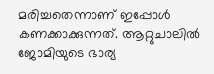മരിച്ചതെന്നാണ് ഇപ്പോള്‍ കണക്കാക്കുന്നത്. ആറ്റുചാലില്‍ ജോമിയുടെ ഭാര്യ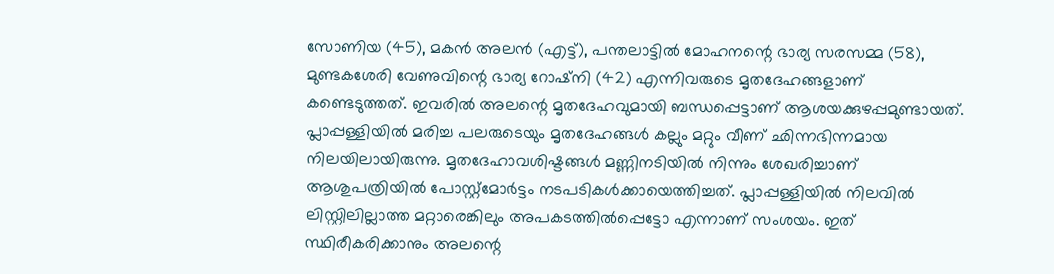സോണിയ (45), മകന്‍ അലന്‍ (എട്ട്), പന്തലാട്ടില്‍ മോഹനന്റെ ഭാര്യ സരസമ്മ (58), മുണ്ടകശേരി വേണുവിന്റെ ഭാര്യ റോഷ്നി (42) എന്നിവരുടെ മൃതദേഹങ്ങളാണ് കണ്ടെടുത്തത്. ഇവരില്‍ അലന്റെ മൃതദേഹവുമായി ബന്ധപ്പെട്ടാണ് ആശയക്കുഴപ്പമുണ്ടായത്. പ്ലാപ്പള്ളിയില്‍ മരിച്ച പലരുടെയും മൃതദേഹങ്ങള്‍ കല്ലും മറ്റും വീണ് ഛിന്നഭിന്നമായ നിലയിലായിരുന്നു. മൃതദേഹാവശിഷ്ടങ്ങള്‍ മണ്ണിനടിയില്‍ നിന്നും ശേഖരിച്ചാണ് ആശുപത്രിയില്‍ പോസ്റ്റ്മോര്‍ട്ടം നടപടികള്‍ക്കായെത്തിച്ചത്. പ്ലാപ്പള്ളിയില്‍ നിലവില്‍ ലിസ്റ്റിലില്ലാത്ത മറ്റാരെങ്കിലും അപകടത്തില്‍പ്പെട്ടോ എന്നാണ് സംശയം. ഇത് സ്ഥിരീകരിക്കാനും അലന്റെ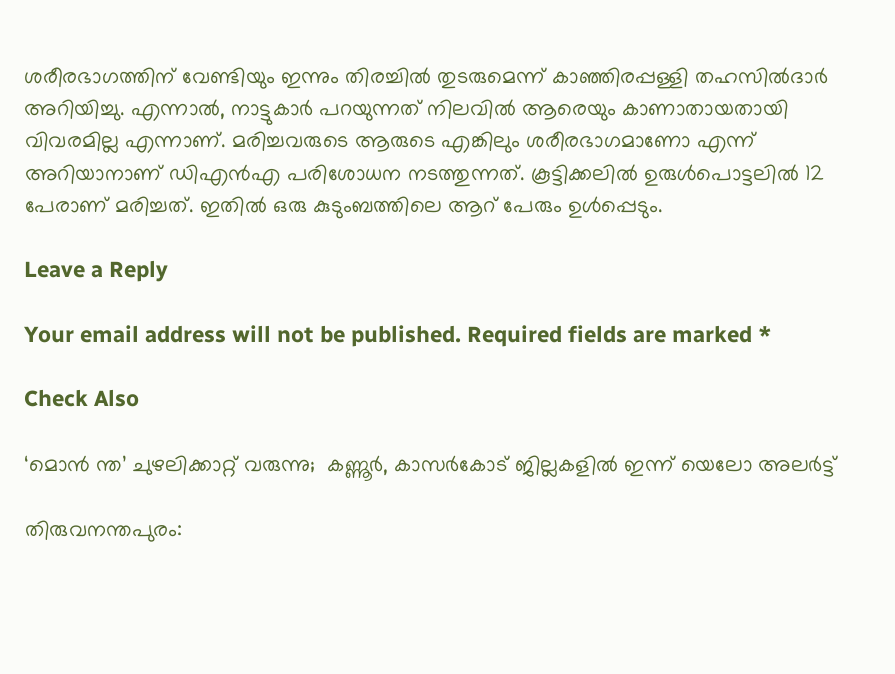ശരീരഭാഗത്തിന് വേണ്ടിയും ഇന്നും തിരച്ചില്‍ തുടരുമെന്ന് കാഞ്ഞിരപ്പള്ളി തഹസില്‍ദാര്‍ അറിയിച്ചു. എന്നാല്‍, നാട്ടുകാര്‍ പറയുന്നത് നിലവില്‍ ആരെയും കാണാതായതായി വിവരമില്ല എന്നാണ്. മരിച്ചവരുടെ ആരുടെ എങ്കിലും ശരീരഭാഗമാണോ എന്ന് അറിയാനാണ് ഡിഎന്‍എ പരിശോധന നടത്തുന്നത്. കൂട്ടിക്കലില്‍ ഉരുള്‍പൊട്ടലില്‍ 12 പേരാണ് മരിച്ചത്. ഇതില്‍ ഒരു കുടുംബത്തിലെ ആറ് പേരും ഉള്‍പ്പെടും.

Leave a Reply

Your email address will not be published. Required fields are marked *

Check Also

‘മൊന്‍ ന്ത’ ചുഴലിക്കാറ്റ് വരുന്നു;  കണ്ണൂര്‍, കാസര്‍കോട് ജില്ലകളില്‍ ഇന്ന് യെലോ അലര്‍ട്ട്

തിരുവനന്തപുരം: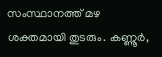സംസ്ഥാനത്ത് മഴ ശക്തമായി തുടരും. കണ്ണൂര്‍,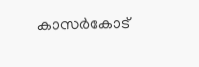കാസര്‍കോട്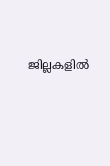ജില്ലകളില്‍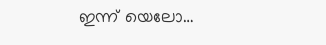ഇന്ന് യെലോ…